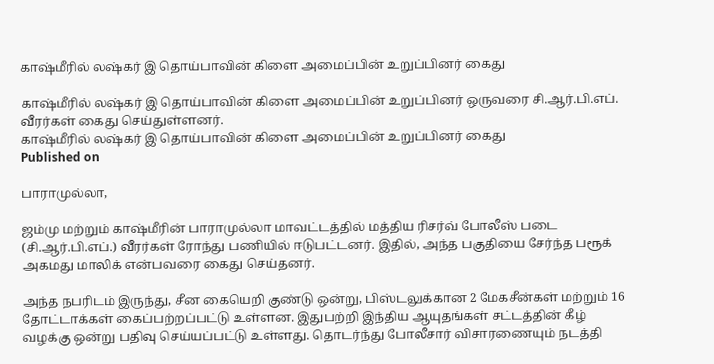காஷ்மீரில் லஷ்கர் இ தொய்பாவின் கிளை அமைப்பின் உறுப்பினர் கைது

காஷ்மீரில் லஷ்கர் இ தொய்பாவின் கிளை அமைப்பின் உறுப்பினர் ஒருவரை சி.ஆர்.பி.எப். வீரர்கள் கைது செய்துள்ளனர்.
காஷ்மீரில் லஷ்கர் இ தொய்பாவின் கிளை அமைப்பின் உறுப்பினர் கைது
Published on

பாராமுல்லா,

ஜம்மு மற்றும் காஷ்மீரின் பாராமுல்லா மாவட்டத்தில் மத்திய ரிசர்வ் போலீஸ் படை (சி.ஆர்.பி.எப்.) வீரர்கள் ரோந்து பணியில் ஈடுபட்டனர். இதில், அந்த பகுதியை சேர்ந்த பரூக் அகமது மாலிக் என்பவரை கைது செய்தனர்.

அந்த நபரிடம் இருந்து, சீன கையெறி குண்டு ஒன்று, பிஸ்டலுக்கான 2 மேகசீன்கள் மற்றும் 16 தோட்டாக்கள் கைப்பற்றப்பட்டு உள்ளன. இதுபற்றி இந்திய ஆயுதங்கள் சட்டத்தின் கீழ் வழக்கு ஒன்று பதிவு செய்யப்பட்டு உள்ளது. தொடர்ந்து போலீசார் விசாரணையும் நடத்தி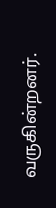வருகின்றனர்.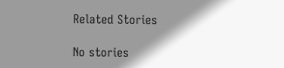Related Stories

No stories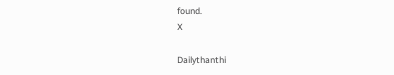found.
X

Dailythanthi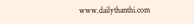www.dailythanthi.com